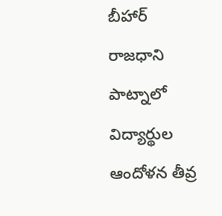బీహార్ రాజధాని పాట్నాలో విద్యార్థుల ఆందోళన తీవ్ర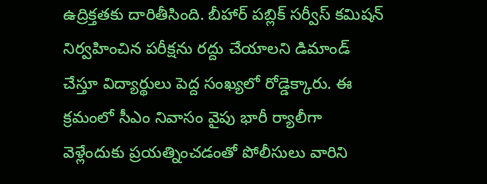ఉద్రిక్తతకు దారితీసింది. బీహార్ పబ్లిక్ సర్వీస్ కమిషన్ నిర్వహించిన పరీక్షను రద్దు చేయాలని డిమాండ్ చేస్తూ విద్యార్థులు పెద్ద సంఖ్యలో రోడ్డెక్కారు. ఈ క్రమంలో సీఎం నివాసం వైపు భారీ ర్యాలీగా వెళ్లేందుకు ప్రయత్నించడంతో పోలీసులు వారిని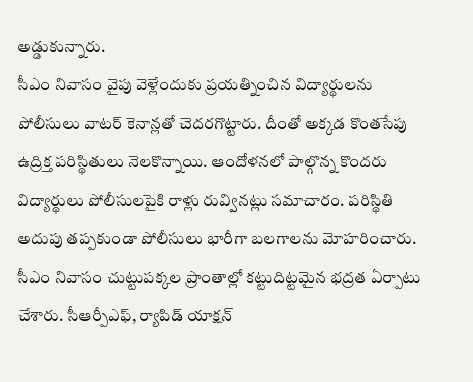అడ్డుకున్నారు.
సీఎం నివాసం వైపు వెళ్లేందుకు ప్రయత్నించిన విద్యార్థులను పోలీసులు వాటర్ కెనాన్లతో చెదరగొట్టారు. దీంతో అక్కడ కొంతసేపు ఉద్రిక్త పరిస్థితులు నెలకొన్నాయి. ఆందోళనలో పాల్గొన్న కొందరు విద్యార్థులు పోలీసులపైకి రాళ్లు రువ్వినట్లు సమాచారం. పరిస్థితి అదుపు తప్పకుండా పోలీసులు భారీగా బలగాలను మోహరించారు.
సీఎం నివాసం చుట్టుపక్కల ప్రాంతాల్లో కట్టుదిట్టమైన భద్రత ఏర్పాటు చేశారు. సీఆర్పీఎఫ్, ర్యాపిడ్ యాక్షన్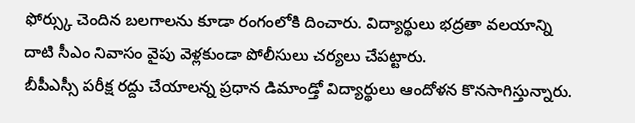ఫోర్స్కు చెందిన బలగాలను కూడా రంగంలోకి దించారు. విద్యార్థులు భద్రతా వలయాన్ని దాటి సీఎం నివాసం వైపు వెళ్లకుండా పోలీసులు చర్యలు చేపట్టారు.
బీపీఎస్సీ పరీక్ష రద్దు చేయాలన్న ప్రధాన డిమాండ్తో విద్యార్థులు ఆందోళన కొనసాగిస్తున్నారు.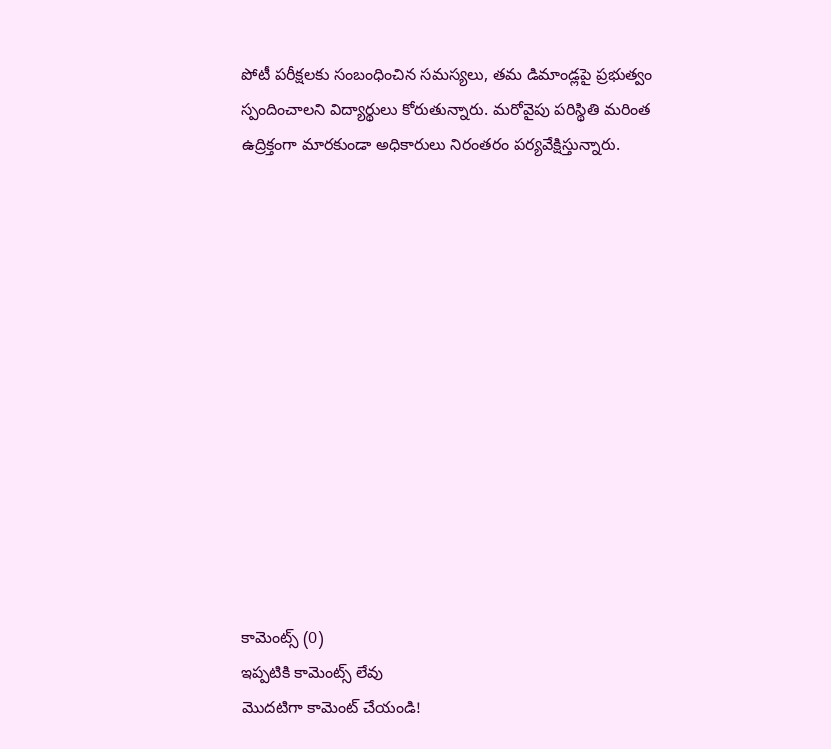పోటీ పరీక్షలకు సంబంధించిన సమస్యలు, తమ డిమాండ్లపై ప్రభుత్వం స్పందించాలని విద్యార్థులు కోరుతున్నారు. మరోవైపు పరిస్థితి మరింత ఉద్రిక్తంగా మారకుండా అధికారులు నిరంతరం పర్యవేక్షిస్తున్నారు.













కామెంట్స్ (0)
ఇప్పటికి కామెంట్స్ లేవు
మొదటిగా కామెంట్ చేయండి!